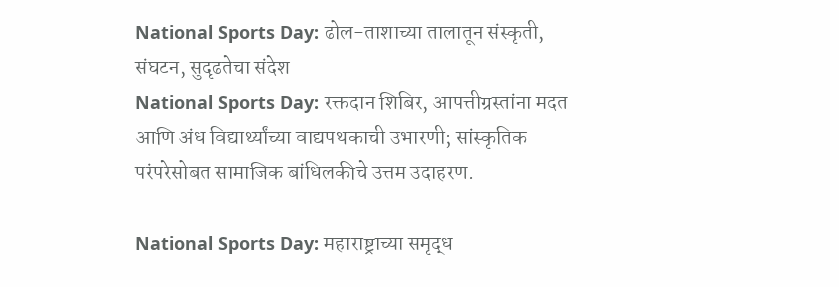National Sports Day: ढोल-ताशाच्या तालातून संस्कृती, संघटन, सुदृढतेचा संदेश
National Sports Day: रक्तदान शिबिर, आपत्तीग्रस्तांना मदत आणि अंध विद्यार्थ्यांच्या वाद्यपथकाची उभारणी; सांस्कृतिक परंपरेसोबत सामाजिक बांधिलकीचे उत्तम उदाहरण.

National Sports Day: महाराष्ट्राच्या समृद्ध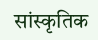सांस्कृतिक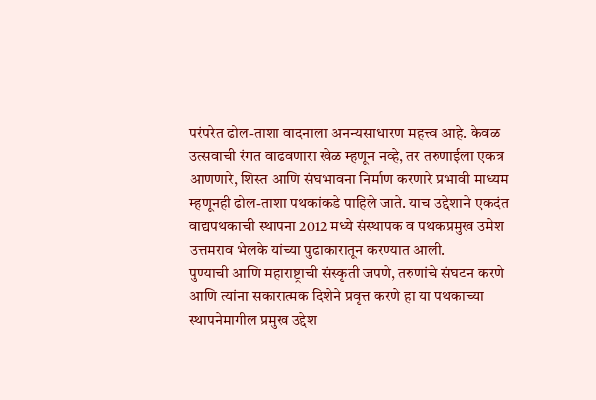परंपरेत ढोल-ताशा वादनाला अनन्यसाधारण महत्त्व आहे. केवळ उत्सवाची रंगत वाढवणारा खेळ म्हणून नव्हे, तर तरुणाईला एकत्र आणणारे, शिस्त आणि संघभावना निर्माण करणारे प्रभावी माध्यम म्हणूनही ढोल-ताशा पथकांकडे पाहिले जाते. याच उद्देशाने एकदंत वाद्यपथकाची स्थापना 2012 मध्ये संस्थापक व पथकप्रमुख उमेश उत्तमराव भेलके यांच्या पुढाकारातून करण्यात आली.
पुण्याची आणि महाराष्ट्राची संस्कृती जपणे, तरुणांचे संघटन करणे आणि त्यांना सकारात्मक दिशेने प्रवृत्त करणे हा या पथकाच्या स्थापनेमागील प्रमुख उद्देश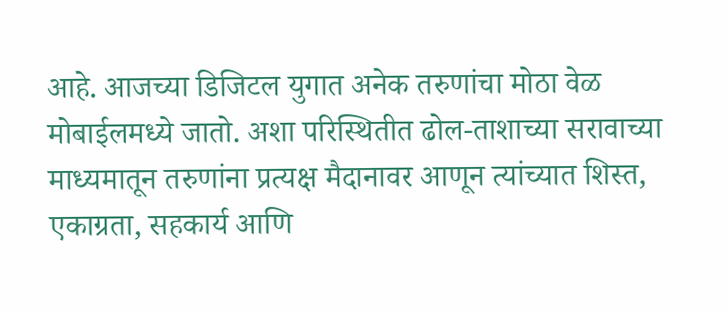आहे. आजच्या डिजिटल युगात अनेक तरुणांचा मोठा वेळ मोबाईलमध्ये जातो. अशा परिस्थितीत ढोल-ताशाच्या सरावाच्या माध्यमातून तरुणांना प्रत्यक्ष मैदानावर आणून त्यांच्यात शिस्त, एकाग्रता, सहकार्य आणि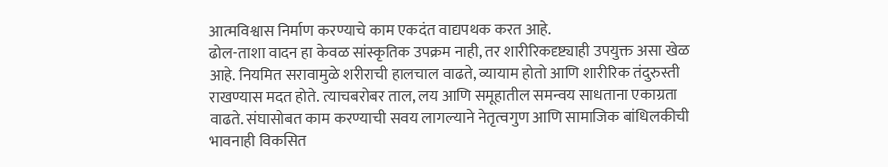आत्मविश्वास निर्माण करण्याचे काम एकदंत वाद्यपथक करत आहे.
ढोल-ताशा वादन हा केवळ सांस्कृतिक उपक्रम नाही, तर शारीरिकदृष्ट्याही उपयुक्त असा खेळ आहे. नियमित सरावामुळे शरीराची हालचाल वाढते, व्यायाम होतो आणि शारीरिक तंदुरुस्ती राखण्यास मदत होते. त्याचबरोबर ताल, लय आणि समूहातील समन्वय साधताना एकाग्रता वाढते. संघासोबत काम करण्याची सवय लागल्याने नेतृत्वगुण आणि सामाजिक बांधिलकीची भावनाही विकसित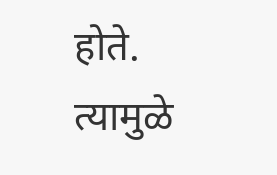होते. त्यामुळे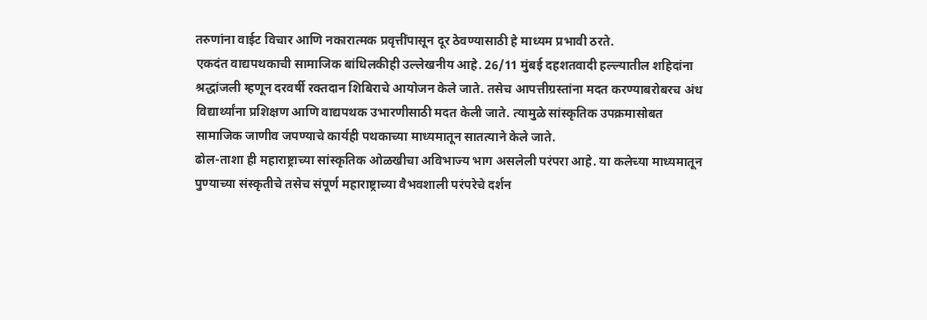तरुणांना वाईट विचार आणि नकारात्मक प्रवृत्तींपासून दूर ठेवण्यासाठी हे माध्यम प्रभावी ठरते.
एकदंत वाद्यपथकाची सामाजिक बांधिलकीही उल्लेखनीय आहे. 26/11 मुंबई दहशतवादी हल्ल्यातील शहिदांना श्रद्धांजली म्हणून दरवर्षी रक्तदान शिबिराचे आयोजन केले जाते. तसेच आपत्तीग्रस्तांना मदत करण्याबरोबरच अंध विद्यार्थ्यांना प्रशिक्षण आणि वाद्यपथक उभारणीसाठी मदत केली जाते. त्यामुळे सांस्कृतिक उपक्रमासोबत सामाजिक जाणीव जपण्याचे कार्यही पथकाच्या माध्यमातून सातत्याने केले जाते.
ढोल-ताशा ही महाराष्ट्राच्या सांस्कृतिक ओळखीचा अविभाज्य भाग असलेली परंपरा आहे. या कलेच्या माध्यमातून पुण्याच्या संस्कृतीचे तसेच संपूर्ण महाराष्ट्राच्या वैभवशाली परंपरेचे दर्शन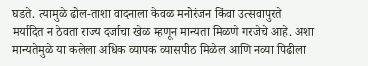घडते. त्यामुळे ढोल-ताशा वादनाला केवळ मनोरंजन किंवा उत्सवापुरते मर्यादित न ठेवता राज्य दर्जाचा खेळ म्हणून मान्यता मिळणे गरजेचे आहे. अशा मान्यतेमुळे या कलेला अधिक व्यापक व्यासपीठ मिळेल आणि नव्या पिढीला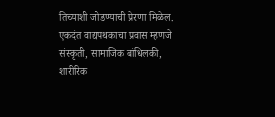तिच्याशी जोडण्याची प्रेरणा मिळेल.
एकदंत वाद्यपथकाचा प्रवास म्हणजे संस्कृती, सामाजिक बांधिलकी, शारीरिक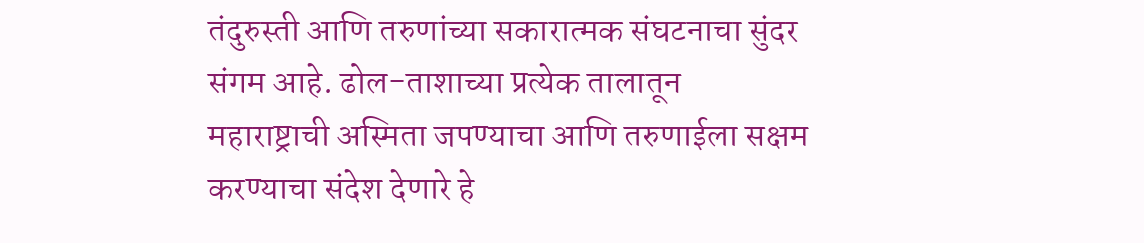तंदुरुस्ती आणि तरुणांच्या सकारात्मक संघटनाचा सुंदर संगम आहे. ढोल-ताशाच्या प्रत्येक तालातून महाराष्ट्राची अस्मिता जपण्याचा आणि तरुणाईला सक्षम करण्याचा संदेश देणारे हे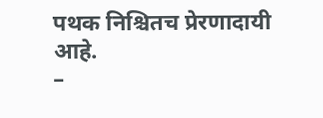पथक निश्चितच प्रेरणादायी आहे.
–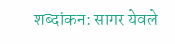शब्दांकन: सागर येवले